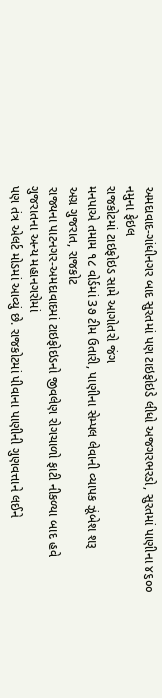અમદાવાદ-ગાંધીનગર બાદ સુરતમાં પણ ટાઇફોઇડે લીધો અજગરભરડો, સુરતમાં પાણીના ૪૬૦૦ નમુના ફેઇલ
રાજકોટમાં ટાઇફોઇડ સામે આગોતરો જંગ
મનપાએ તમામ ૧૮ વોર્ડમાં 3૭ ટીમ ઉતારી, પાણીના સેમ્પલ લેવાની વ્યાપક ઝૂંબેશ શરૂ
અગ્ર ગુજરાત, રાજકોટ
રાજ્યના પાટનગર-અમદાવાદમાં ટાઇફોઇડનો જીવલેણ રોગચાળો ફાટી નીકળ્યા બાદ હવે ગુજરાતના અન્ય મહાનગરોમાં
પણ તંત્ર એલર્ટ મોડમાં આવ્યું છે. રાજકોટમાં પીવાના પાણીની ગુણવત્તાને લઈને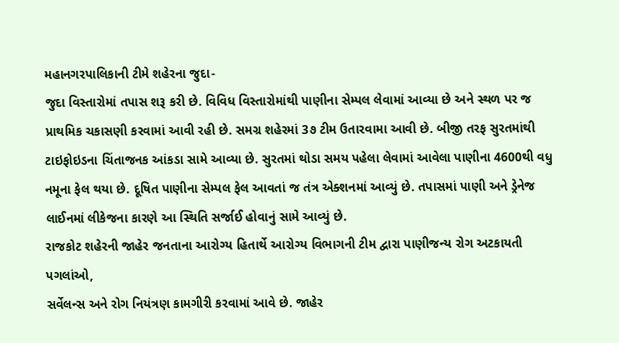મહાનગરપાલિકાની ટીમે શહેરના જુદા-
જુદા વિસ્તારોમાં તપાસ શરૂ કરી છે. વિવિધ વિસ્તારોમાંથી પાણીના સેમ્પલ લેવામાં આવ્યા છે અને સ્થળ પર જ
પ્રાથમિક ચકાસણી કરવામાં આવી રહી છે. સમગ્ર શહેરમાં 3૭ ટીમ ઉતારવામા આવી છે. બીજી તરફ સુરતમાંથી
ટાઇફોઇડના ચિંતાજનક આંકડા સામે આવ્યા છે. સુરતમાં થોડા સમય પહેલા લેવામાં આવેલા પાણીના 4600થી વધુ
નમૂના ફેલ થયા છે. દૂષિત પાણીના સેમ્પલ ફેલ આવતાં જ તંત્ર એક્શનમાં આવ્યું છે. તપાસમાં પાણી અને ડ્રેનેજ
લાઈનમાં લીકેજના કારણે આ સ્થિતિ સર્જાઈ હોવાનું સામે આવ્યું છે.
રાજકોટ શહેરની જાહેર જનતાના આરોગ્ય હિતાર્થે આરોગ્ય વિભાગની ટીમ દ્વારા પાણીજન્ય રોગ અટકાયતી પગલાંઓ,
સર્વેલન્સ અને રોગ નિયંત્રણ કામગીરી કરવામાં આવે છે. જાહેર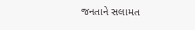જનતાને સલામત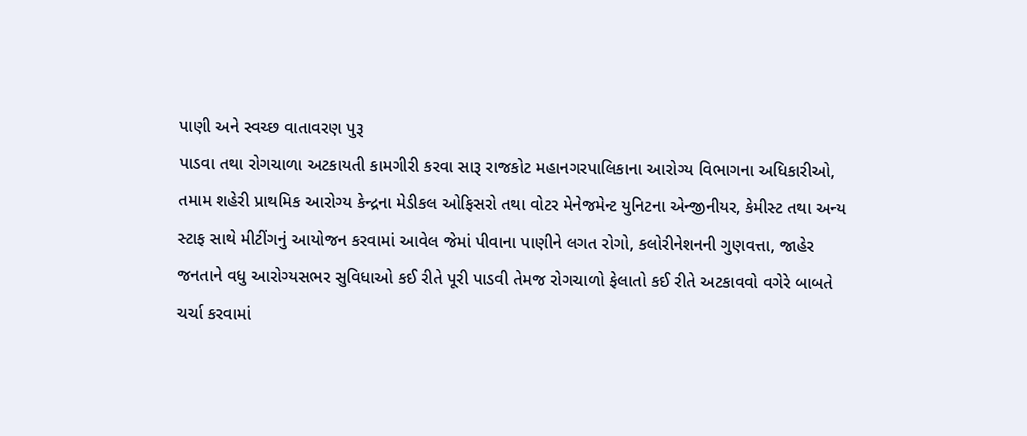પાણી અને સ્વચ્છ વાતાવરણ પુરૂ
પાડવા તથા રોગચાળા અટકાયતી કામગીરી કરવા સારૂ રાજકોટ મહાનગરપાલિકાના આરોગ્ય વિભાગના અધિકારીઓ,
તમામ શહેરી પ્રાથમિક આરોગ્ય કેન્દ્રના મેડીકલ ઓફિસરો તથા વોટર મેનેજમેન્ટ યુનિટના એન્જીનીયર, કેમીસ્ટ તથા અન્ય
સ્ટાફ સાથે મીટીંગનું આયોજન કરવામાં આવેલ જેમાં પીવાના પાણીને લગત રોગો, કલોરીનેશનની ગુણવત્તા, જાહેર
જનતાને વધુ આરોગ્યસભર સુવિધાઓ કઈ રીતે પૂરી પાડવી તેમજ રોગચાળો ફેલાતો કઈ રીતે અટકાવવો વગેરે બાબતે
ચર્ચા કરવામાં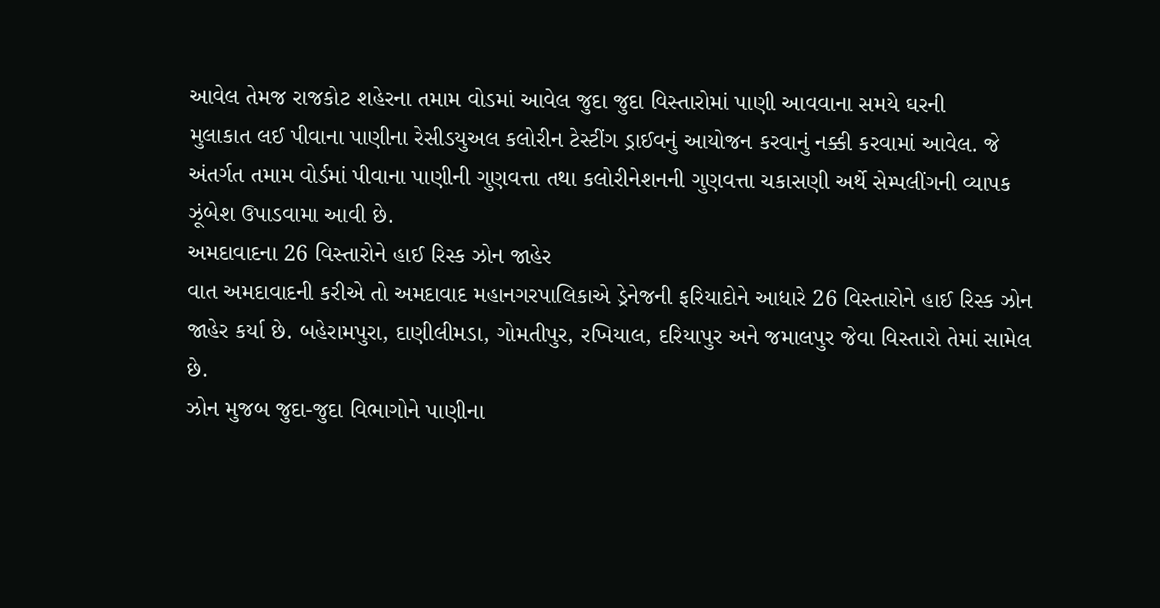આવેલ તેમજ રાજકોટ શહેરના તમામ વોડમાં આવેલ જુદા જુદા વિસ્તારોમાં પાણી આવવાના સમયે ઘરની
મુલાકાત લઈ પીવાના પાણીના રેસીડયુઅલ કલોરીન ટેસ્ટીંગ ડ્રાઈવનું આયોજન કરવાનું નક્કી કરવામાં આવેલ. જે
અંતર્ગત તમામ વોર્ડમાં પીવાના પાણીની ગુણવત્તા તથા કલોરીનેશનની ગુણવત્તા ચકાસણી અર્થે સેમ્પલીંગની વ્યાપક
ઝૂંબેશ ઉપાડવામા આવી છે.
અમદાવાદના 26 વિસ્તારોને હાઈ રિસ્ક ઝોન જાહેર
વાત અમદાવાદની કરીએ તો અમદાવાદ મહાનગરપાલિકાએ ડ્રેનેજની ફરિયાદોને આધારે 26 વિસ્તારોને હાઈ રિસ્ક ઝોન
જાહેર કર્યા છે. બહેરામપુરા, દાણીલીમડા, ગોમતીપુર, રખિયાલ, દરિયાપુર અને જમાલપુર જેવા વિસ્તારો તેમાં સામેલ છે.
ઝોન મુજબ જુદા-જુદા વિભાગોને પાણીના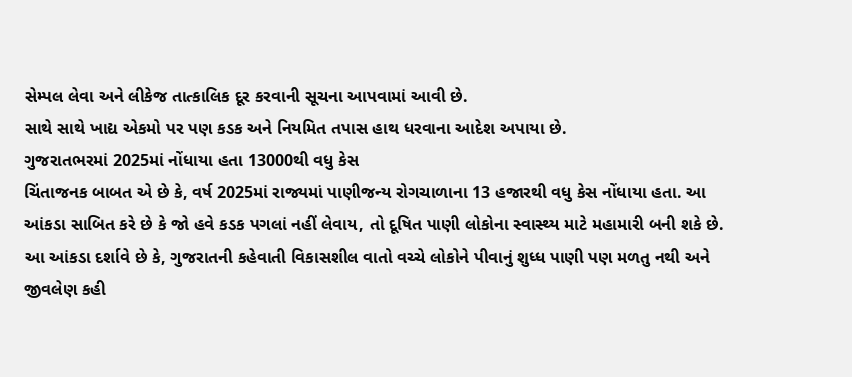સેમ્પલ લેવા અને લીકેજ તાત્કાલિક દૂર કરવાની સૂચના આપવામાં આવી છે.
સાથે સાથે ખાદ્ય એકમો પર પણ કડક અને નિયમિત તપાસ હાથ ધરવાના આદેશ અપાયા છે.
ગુજરાતભરમાં 2025માં નોંધાયા હતા 13000થી વધુ કેસ
ચિંતાજનક બાબત એ છે કે, વર્ષ 2025માં રાજ્યમાં પાણીજન્ય રોગચાળાના 13 હજારથી વધુ કેસ નોંધાયા હતા. આ
આંકડા સાબિત કરે છે કે જો હવે કડક પગલાં નહીં લેવાય, તો દૂષિત પાણી લોકોના સ્વાસ્થ્ય માટે મહામારી બની શકે છે.
આ આંકડા દર્શાવે છે કે, ગુજરાતની કહેવાતી વિકાસશીલ વાતો વચ્ચે લોકોને પીવાનું શુધ્ધ પાણી પણ મળતુ નથી અને
જીવલેણ કહી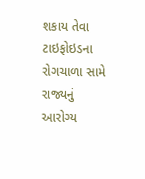શકાય તેવા ટાઇફોઇડના રોગચાળા સામે રાજ્યનું આરોગ્ય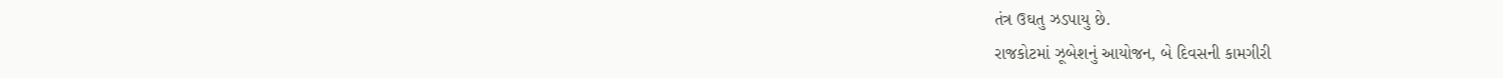તંત્ર ઉઘતુ ઝડપાયુ છે.
રાજકોટમાં ઝૂબેશનું આયોજન, બે દિવસની કામગીરી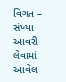વિગત – સંખ્યા
આવરી લેવામાં આવેલ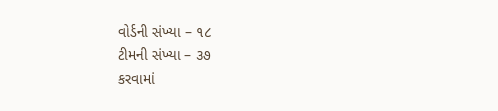વોર્ડની સંખ્યા – ૧૮
ટીમની સંખ્યા – ૩૭
કરવામાં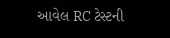આવેલ RC ટેસ્ટની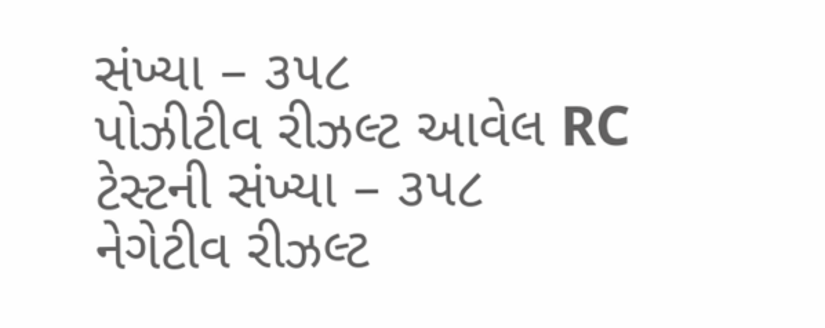સંખ્યા – ૩૫૮
પોઝીટીવ રીઝલ્ટ આવેલ RC ટેસ્ટની સંખ્યા – ૩૫૮
નેગેટીવ રીઝલ્ટ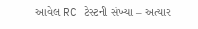આવેલ RC ટેસ્ટની સંખ્યા – અત્યાર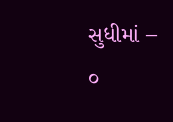સુધીમાં – ૦